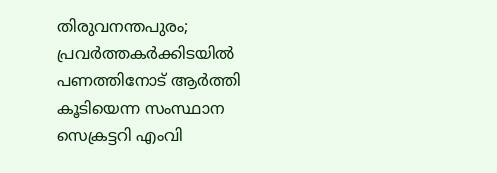തിരുവനന്തപുരം; പ്രവർത്തകർക്കിടയിൽ പണത്തിനോട് ആർത്തി കൂടിയെന്ന സംസ്ഥാന സെക്രട്ടറി എംവി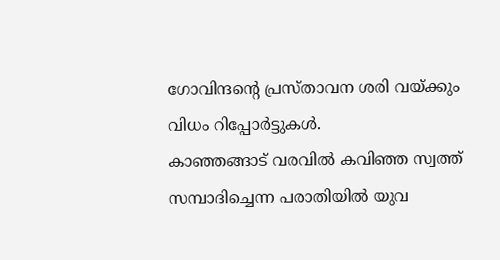ഗോവിന്ദൻ്റെ പ്രസ്താവന ശരി വയ്ക്കും വിധം റിപ്പോർട്ടുകൾ.
കാഞ്ഞങ്ങാട് വരവിൽ കവിഞ്ഞ സ്വത്ത് സമ്പാദിച്ചെന്ന പരാതിയിൽ യുവ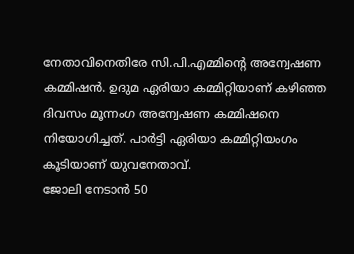നേതാവിനെതിരേ സി.പി.എമ്മിന്റെ അന്വേഷണ കമ്മിഷൻ. ഉദുമ ഏരിയാ കമ്മിറ്റിയാണ് കഴിഞ്ഞ ദിവസം മൂന്നംഗ അന്വേഷണ കമ്മിഷനെ നിയോഗിച്ചത്. പാർട്ടി ഏരിയാ കമ്മിറ്റിയംഗം കൂടിയാണ് യുവനേതാവ്.
ജോലി നേടാൻ 50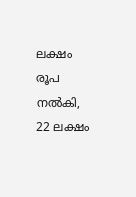ലക്ഷം രൂപ നൽകി, 22 ലക്ഷം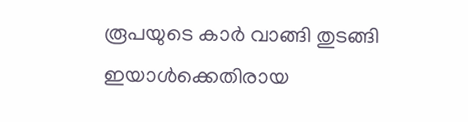രൂപയുടെ കാർ വാങ്ങി തുടങ്ങി ഇയാൾക്കെതിരായ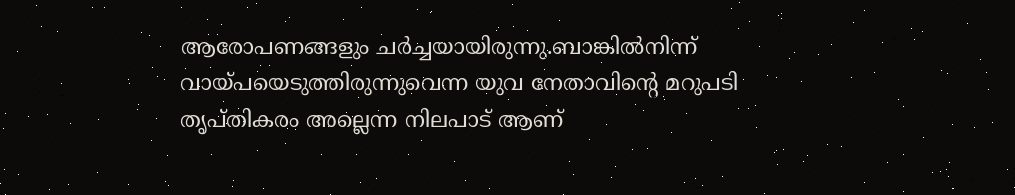ആരോപണങ്ങളും ചർച്ചയായിരുന്നു.ബാങ്കിൽനിന്ന് വായ്പയെടുത്തിരുന്നുവെന്ന യുവ നേതാവിന്റെ മറുപടി തൃപ്തികരം അല്ലെന്ന നിലപാട് ആണ്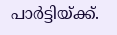പാർട്ടിയ്ക്ക്.